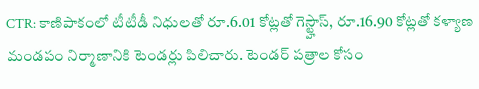CTR: కాణిపాకంలో టీటీడీ నిధులతో రూ.6.01 కోట్లతో గెస్ట్హౌస్, రూ.16.90 కోట్లతో కళ్యాణ మండపం నిర్మాణానికి టెండర్లు పిలిచారు. టెండర్ పత్రాల కోసం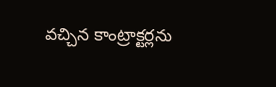వచ్చిన కాంట్రాక్టర్లను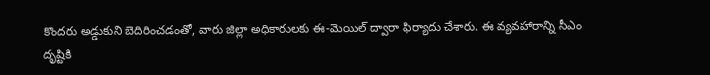కొందరు అడ్డుకుని బెదిరించడంతో, వారు జిల్లా అధికారులకు ఈ-మెయిల్ ద్వారా ఫిర్యాదు చేశారు. ఈ వ్యవహారాన్ని సీఎం దృష్టికి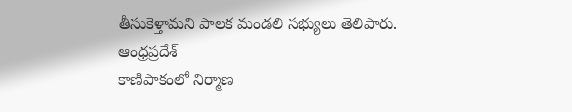తీసుకెళ్తామని పాలక మండలి సభ్యులు తెలిపారు.
ఆంధ్రప్రదేశ్
కాణిపాకంలో నిర్మాణ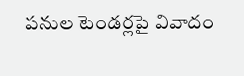పనుల టెండర్లపై వివాదం